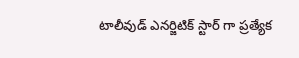టాలీవుడ్ ఎనర్జిటిక్ స్టార్ గా ప్రత్యేక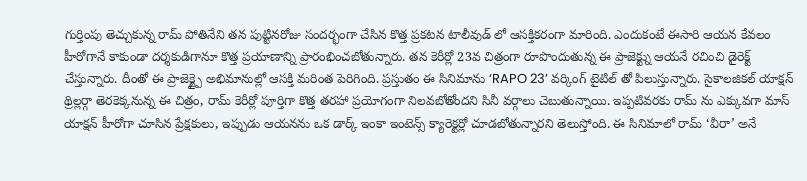గుర్తింపు తెచ్చుకున్న రామ్ పోతినేని తన పుట్టినరోజు సందర్భంగా చేసిన కొత్త ప్రకటన టాలీవుడ్ లో ఆసక్తికరంగా మారింది. ఎందుకంటే ఈసారి ఆయన కేవలం హీరోగానే కాకుండా దర్శకుడిగానూ కొత్త ప్రయాణాన్ని ప్రారంభించబోతున్నారు. తన కెరీర్లో 23వ చిత్రంగా రూపొందుతున్న ఈ ప్రాజెక్ట్ను ఆయనే రచించి డైరెక్ట్ చేస్తున్నారు. దీంతో ఈ ప్రాజెక్ట్పై అభిమానుల్లో ఆసక్తి మరింత పెరిగింది. ప్రస్తుతం ఈ సినిమాను ‘RAPO 23’ వర్కింగ్ టైటిల్ తో పిలుస్తున్నారు. సైకాలజికల్ యాక్షన్ థ్రిల్లర్గా తెరకెక్కనున్న ఈ చిత్రం, రామ్ కెరీర్లో పూర్తిగా కొత్త తరహా ప్రయోగంగా నిలవబోతోందని సినీ వర్గాలు చెబుతున్నాయి. ఇప్పటివరకు రామ్ ను ఎక్కువగా మాస్ యాక్షన్ హీరోగా చూసిన ప్రేక్షకులు, ఇప్పుడు ఆయనను ఒక డార్క్ ఇంకా ఇంటెన్స్ క్యారెక్టర్లో చూడబోతున్నారని తెలుస్తోంది. ఈ సినిమాలో రామ్ ‘వీరా’ అనే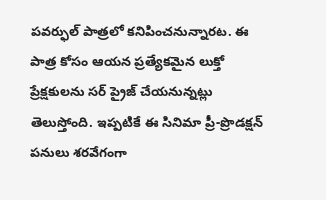పవర్ఫుల్ పాత్రలో కనిపించనున్నారట. ఈ పాత్ర కోసం ఆయన ప్రత్యేకమైన లుక్తో ప్రేక్షకులను సర్ ప్రైజ్ చేయనున్నట్లు తెలుస్తోంది. ఇప్పటికే ఈ సినిమా ప్రీ-ప్రొడక్షన్ పనులు శరవేగంగా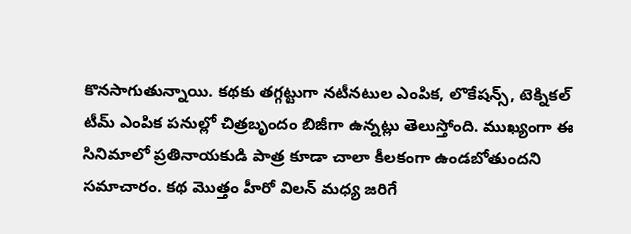కొనసాగుతున్నాయి. కథకు తగ్గట్టుగా నటీనటుల ఎంపిక, లొకేషన్స్, టెక్నికల్ టీమ్ ఎంపిక పనుల్లో చిత్రబృందం బిజీగా ఉన్నట్లు తెలుస్తోంది. ముఖ్యంగా ఈ సినిమాలో ప్రతినాయకుడి పాత్ర కూడా చాలా కీలకంగా ఉండబోతుందని సమాచారం. కథ మొత్తం హీరో విలన్ మధ్య జరిగే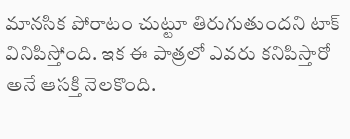మానసిక పోరాటం చుట్టూ తిరుగుతుందని టాక్ వినిపిస్తోంది. ఇక ఈ పాత్రలో ఎవరు కనిపిస్తారో అనే ఆసక్తి నెలకొంది.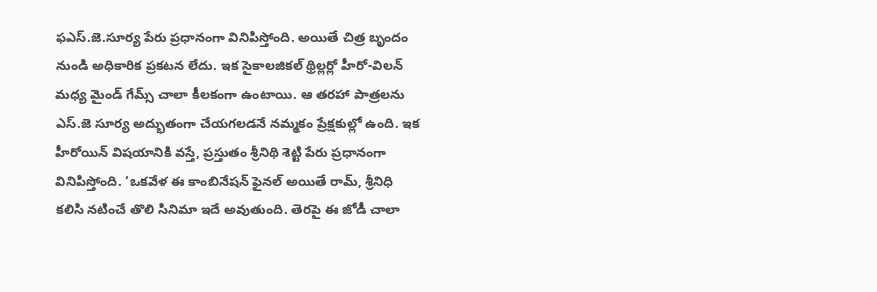ఫఎస్.జె.సూర్య పేరు ప్రధానంగా వినిపిస్తోంది. అయితే చిత్ర బృందం నుండి అధికారిక ప్రకటన లేదు. ఇక సైకాలజికల్ థ్రిల్లర్లో హీరో-విలన్ మధ్య మైండ్ గేమ్స్ చాలా కీలకంగా ఉంటాయి. ఆ తరహా పాత్రలను ఎస్.జె సూర్య అద్భుతంగా చేయగలడనే నమ్మకం ప్రేక్షకుల్లో ఉంది. ఇక హీరోయిన్ విషయానికి వస్తే, ప్రస్తుతం శ్రీనిథి శెట్టి పేరు ప్రధానంగా వినిపిస్తోంది. ‘ఒకవేళ ఈ కాంబినేషన్ ఫైనల్ అయితే రామ్, శ్రీనిధి కలిసి నటించే తొలి సినిమా ఇదే అవుతుంది. తెరపై ఈ జోడీ చాలా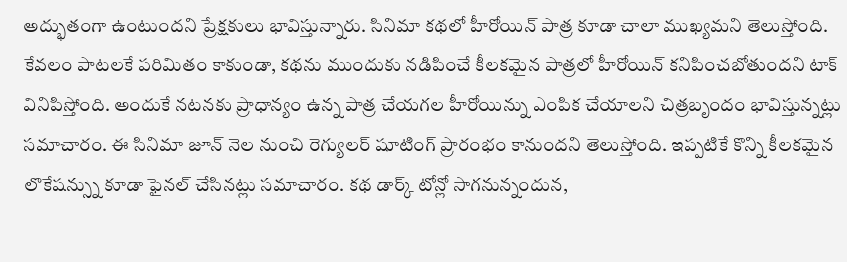అద్భుతంగా ఉంటుందని ప్రేక్షకులు భావిస్తున్నారు. సినిమా కథలో హీరోయిన్ పాత్ర కూడా చాలా ముఖ్యమని తెలుస్తోంది. కేవలం పాటలకే పరిమితం కాకుండా, కథను ముందుకు నడిపించే కీలకమైన పాత్రలో హీరోయిన్ కనిపించబోతుందని టాక్ వినిపిస్తోంది. అందుకే నటనకు ప్రాధాన్యం ఉన్న పాత్ర చేయగల హీరోయిన్ను ఎంపిక చేయాలని చిత్రబృందం భావిస్తున్నట్లు సమాచారం. ఈ సినిమా జూన్ నెల నుంచి రెగ్యులర్ షూటింగ్ ప్రారంభం కానుందని తెలుస్తోంది. ఇప్పటికే కొన్ని కీలకమైన లొకేషన్స్ను కూడా ఫైనల్ చేసినట్లు సమాచారం. కథ డార్క్ టోన్లో సాగనున్నందున,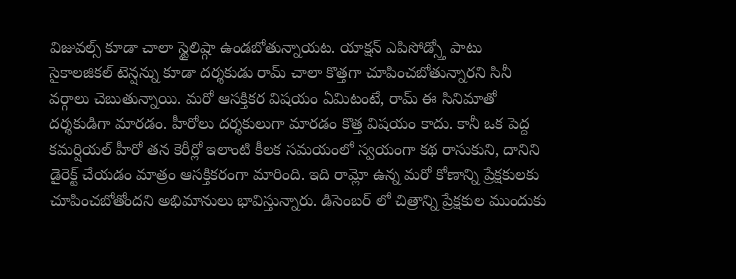విజువల్స్ కూడా చాలా స్టైలిష్గా ఉండబోతున్నాయట. యాక్షన్ ఎపిసోడ్స్తో పాటు సైకాలజికల్ టెన్షన్ను కూడా దర్శకుడు రామ్ చాలా కొత్తగా చూపించబోతున్నారని సినీ వర్గాలు చెబుతున్నాయి. మరో ఆసక్తికర విషయం ఏమిటంటే, రామ్ ఈ సినిమాతో దర్శకుడిగా మారడం. హీరోలు దర్శకులుగా మారడం కొత్త విషయం కాదు. కానీ ఒక పెద్ద కమర్షియల్ హీరో తన కెరీర్లో ఇలాంటి కీలక సమయంలో స్వయంగా కథ రాసుకుని, దానిని డైరెక్ట్ చేయడం మాత్రం ఆసక్తికరంగా మారింది. ఇది రామ్లో ఉన్న మరో కోణాన్ని ప్రేక్షకులకు చూపించబోతోందని అభిమానులు భావిస్తున్నారు. డిసెంబర్ లో చిత్రాన్ని ప్రేక్షకుల ముందుకు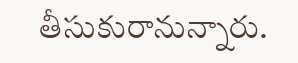తీసుకురానున్నారు.